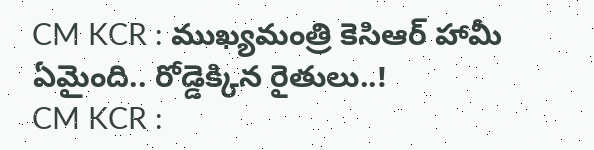CM KCR : ముఖ్యమంత్రి కెసిఆర్ హామీ ఏమైంది.. రోడ్డెక్కిన రైతులు..!
CM KCR :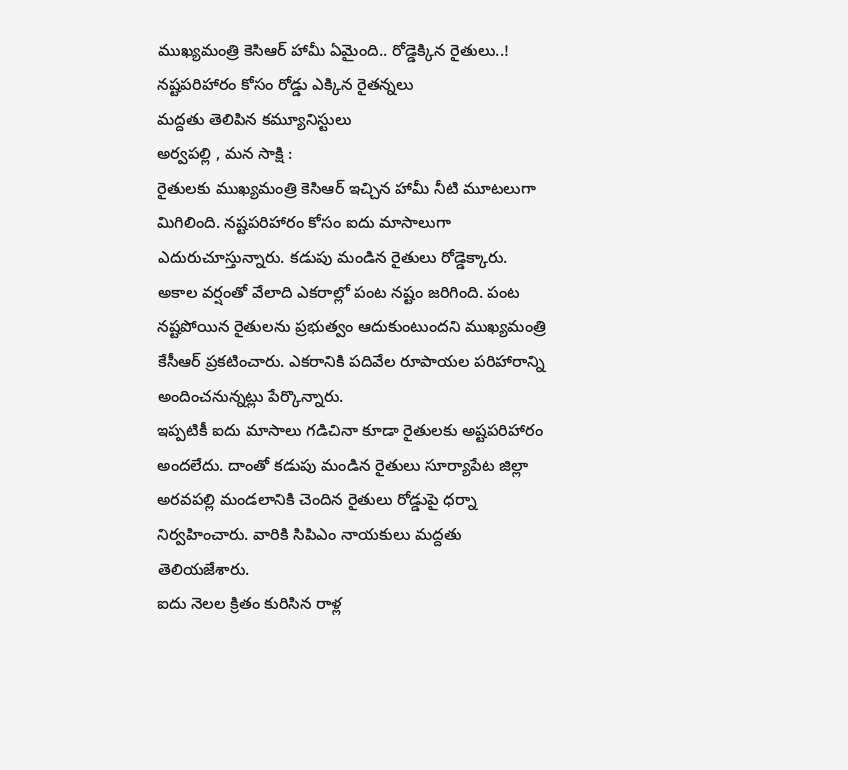ముఖ్యమంత్రి కెసిఆర్ హామీ ఏమైంది.. రోడ్డెక్కిన రైతులు..!
నష్టపరిహారం కోసం రోడ్డు ఎక్కిన రైతన్నలు
మద్దతు తెలిపిన కమ్యూనిస్టులు
అర్వపల్లి , మన సాక్షి :
రైతులకు ముఖ్యమంత్రి కెసిఆర్ ఇచ్చిన హామీ నీటి మూటలుగా మిగిలింది. నష్టపరిహారం కోసం ఐదు మాసాలుగా ఎదురుచూస్తున్నారు. కడుపు మండిన రైతులు రోడ్డెక్కారు. అకాల వర్షంతో వేలాది ఎకరాల్లో పంట నష్టం జరిగింది. పంట నష్టపోయిన రైతులను ప్రభుత్వం ఆదుకుంటుందని ముఖ్యమంత్రి కేసీఆర్ ప్రకటించారు. ఎకరానికి పదివేల రూపాయల పరిహారాన్ని అందించనున్నట్లు పేర్కొన్నారు.
ఇప్పటికీ ఐదు మాసాలు గడిచినా కూడా రైతులకు అష్టపరిహారం అందలేదు. దాంతో కడుపు మండిన రైతులు సూర్యాపేట జిల్లా అరవపల్లి మండలానికి చెందిన రైతులు రోడ్డుపై ధర్నా నిర్వహించారు. వారికి సిపిఎం నాయకులు మద్దతు తెలియజేశారు.
ఐదు నెలల క్రితం కురిసిన రాళ్ల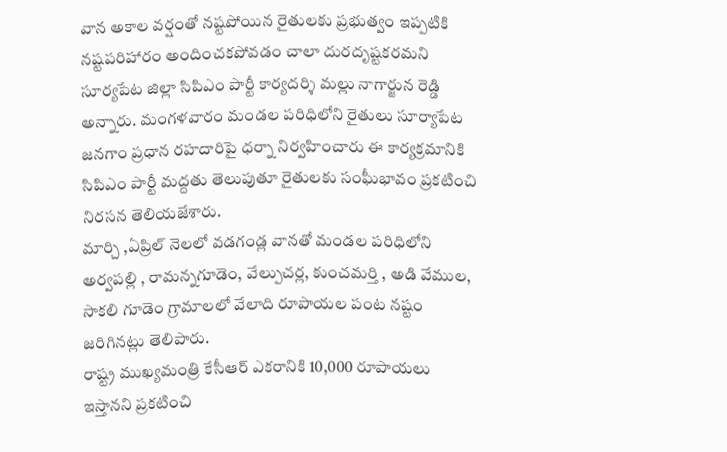వాన అకాల వర్షంతో నష్టపోయిన రైతులకు ప్రభుత్వం ఇప్పటికి నష్టపరిహారం అందించకపోవడం చాలా దురదృష్టకరమని సూర్యపేట జిల్లా సిపిఎం పార్టీ కార్యదర్శి మల్లు నాగార్జున రెడ్డి అన్నారు. మంగళవారం మండల పరిధిలోని రైతులు సూర్యాపేట జనగాం ప్రధాన రహదారిపై ధర్నా నిర్వహించారు ఈ కార్యక్రమానికి సిపిఎం పార్టీ మద్దతు తెలుపుతూ రైతులకు సంఘీభావం ప్రకటించి నిరసన తెలియజేశారు.
మార్చి ,ఏప్రిల్ నెలలో వడగండ్ల వానతో మండల పరిధిలోని అర్వపల్లి , రామన్నగూడెం, వేల్పుచర్ల, కుంచమర్తి , అడి వేముల, సాకలి గూడెం గ్రామాలలో వేలాది రూపాయల పంట నష్టం జరిగినట్లు తెలిపారు.
రాష్ట్ర ముఖ్యమంత్రి కేసీఆర్ ఎకరానికి 10,000 రూపాయలు ఇస్తానని ప్రకటించి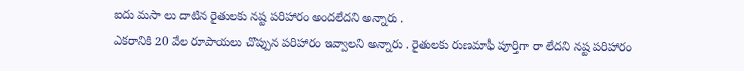ఐదు మసా లు దాటిన రైతులకు నష్ట పరిహారం అందలేదని అన్నారు .
ఎకరానికి 20 వేల రూపాయలు చొప్పున పరిహారం ఇవ్వాలని అన్నారు . రైతులకు రుణమాఫీ పూర్తిగా రా లేదని నష్ట పరిహారం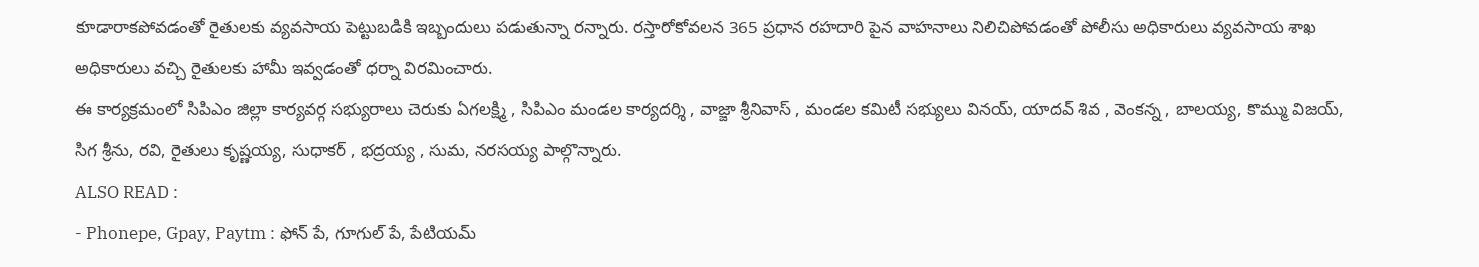కూడారాకపోవడంతో రైతులకు వ్యవసాయ పెట్టుబడికి ఇబ్బందులు పడుతున్నా రన్నారు. రస్తారోకోవలన 365 ప్రధాన రహదారి పైన వాహనాలు నిలిచిపోవడంతో పోలీసు అధికారులు వ్యవసాయ శాఖ అధికారులు వచ్చి రైతులకు హామీ ఇవ్వడంతో ధర్నా విరమించారు.
ఈ కార్యక్రమంలో సిపిఎం జిల్లా కార్యవర్గ సభ్యురాలు చెరుకు ఏగలక్ష్మి , సిపిఎం మండల కార్యదర్శి , వాజ్జా శ్రీనివాస్ , మండల కమిటీ సభ్యులు వినయ్, యాదవ్ శివ , వెంకన్న , బాలయ్య, కొమ్ము విజయ్, సిగ శ్రీను, రవి, రైతులు కృష్ణయ్య, సుధాకర్ , భద్రయ్య , సుమ, నరసయ్య పాల్గొన్నారు.
ALSO READ :
- Phonepe, Gpay, Paytm : ఫోన్ పే, గూగుల్ పే, పేటియమ్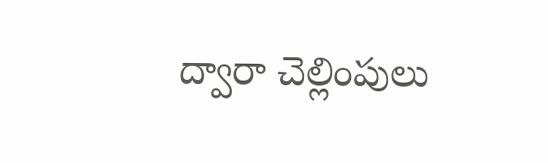ద్వారా చెల్లింపులు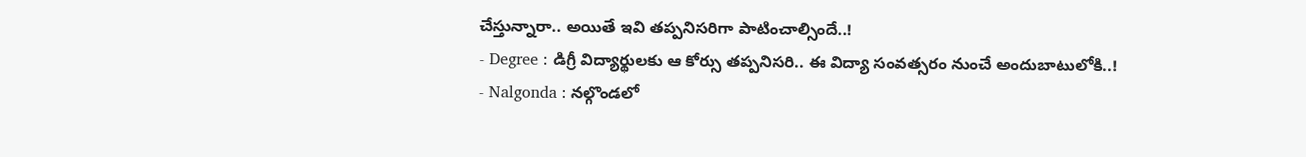చేస్తున్నారా.. అయితే ఇవి తప్పనిసరిగా పాటించాల్సిందే..!
- Degree : డిగ్రీ విద్యార్థులకు ఆ కోర్సు తప్పనిసరి.. ఈ విద్యా సంవత్సరం నుంచే అందుబాటులోకి..!
- Nalgonda : నల్గొండలో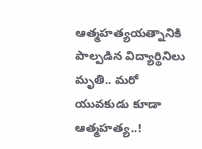ఆత్మహత్యయత్నానికి పాల్పడిన విద్యార్థినిలు మృతి.. మరో యువకుడు కూడా ఆత్మహత్య..!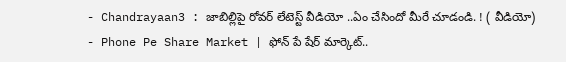- Chandrayaan3 : జాబిల్లిపై రోవర్ లేటెస్ట్ వీడియో ..ఏం చేసిందో మీరే చూడండి. ! ( వీడియో)
- Phone Pe Share Market | ఫోన్ పే షేర్ మార్కెట్..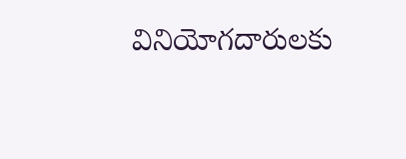వినియోగదారులకు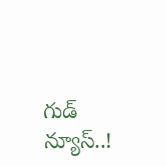గుడ్ న్యూస్..!